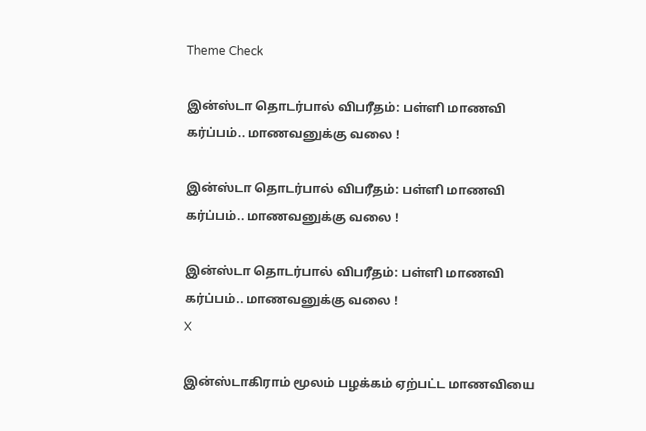Theme Check

இன்ஸ்டா தொடர்பால் விபரீதம்: பள்ளி மாணவி கர்ப்பம்.. மாணவனுக்கு வலை !

இன்ஸ்டா தொடர்பால் விபரீதம்: பள்ளி மாணவி கர்ப்பம்.. மாணவனுக்கு வலை !

இன்ஸ்டா தொடர்பால் விபரீதம்: பள்ளி மாணவி கர்ப்பம்.. மாணவனுக்கு வலை !
X

இன்ஸ்டாகிராம் மூலம் பழக்கம் ஏற்பட்ட மாணவியை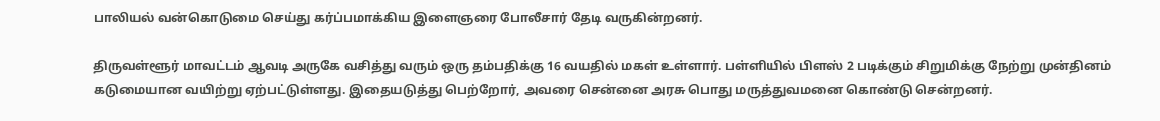பாலியல் வன்கொடுமை செய்து கர்ப்பமாக்கிய இளைஞரை போலீசார் தேடி வருகின்றனர்.

திருவள்ளூர் மாவட்டம் ஆவடி அருகே வசித்து வரும் ஒரு தம்பதிக்கு 16 வயதில் மகள் உள்ளார். பள்ளியில் பிளஸ் 2 படிக்கும் சிறுமிக்கு நேற்று முன்தினம் கடுமையான வயிற்று ஏற்பட்டுள்ளது. இதையடுத்து பெற்றோர், அவரை சென்னை அரசு பொது மருத்துவமனை கொண்டு சென்றனர்.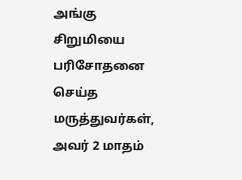அங்கு சிறுமியை பரிசோதனை செய்த மருத்துவர்கள், அவர் 2 மாதம்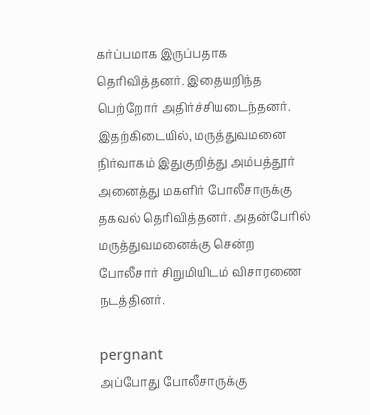கர்ப்பமாக இருப்பதாக தெரிவித்தனர். இதையறிந்த பெற்றோர் அதிர்ச்சியடைந்தனர். இதற்கிடையில், மருத்துவமனை நிர்வாகம் இதுகுறித்து அம்பத்தூர் அனைத்து மகளிர் போலீசாருக்கு தகவல் தெரிவித்தனர். அதன்பேரில் மருத்துவமனைக்கு சென்ற போலீசார் சிறுமியிடம் விசாரணை நடத்தினர்.

pergnant
அப்போது போலீசாருக்கு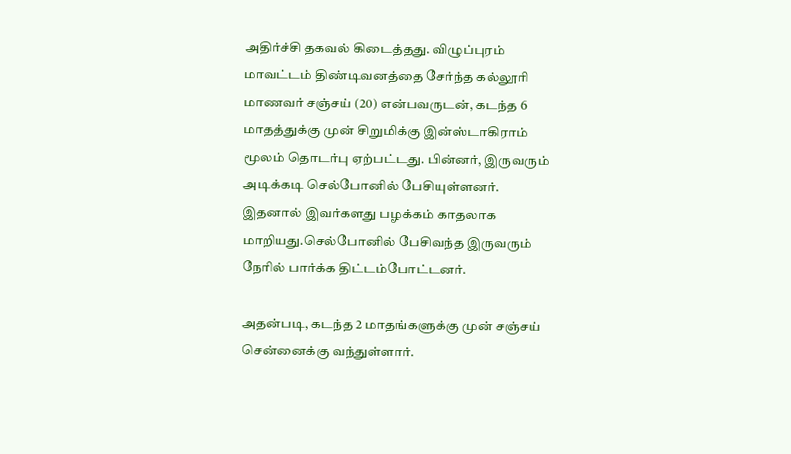அதிர்ச்சி தகவல் கிடைத்தது. விழுப்புரம் மாவட்டம் திண்டிவனத்தை சேர்ந்த கல்லூரி மாணவர் சஞ்சய் (20) என்பவருடன், கடந்த 6 மாதத்துக்கு முன் சிறுமிக்கு இன்ஸ்டாகிராம் மூலம் தொடர்பு ஏற்பட்டது. பின்னர், இருவரும் அடிக்கடி செல்போனில் பேசியுள்ளனர். இதனால் இவர்களது பழக்கம் காதலாக மாறியது.செல்போனில் பேசிவந்த இருவரும் நேரில் பார்க்க திட்டம்போட்டனர்.

அதன்படி, கடந்த 2 மாதங்களுக்கு முன் சஞ்சய் சென்னைக்கு வந்துள்ளார்.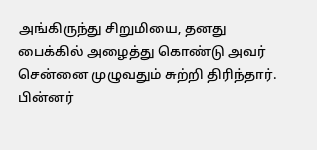அங்கிருந்து சிறுமியை, தனது பைக்கில் அழைத்து கொண்டு அவர் சென்னை முழுவதும் சுற்றி திரிந்தார். பின்னர்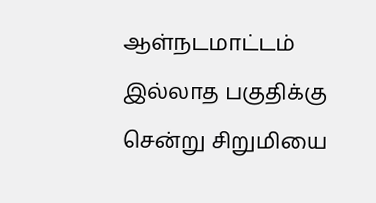ஆள்நடமாட்டம் இல்லாத பகுதிக்கு சென்று சிறுமியை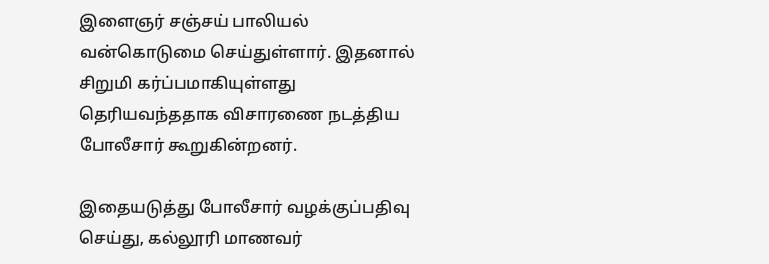இளைஞர் சஞ்சய் பாலியல் வன்கொடுமை செய்துள்ளார். இதனால் சிறுமி கர்ப்பமாகியுள்ளது தெரியவந்ததாக விசாரணை நடத்திய போலீசார் கூறுகின்றனர்.

இதையடுத்து போலீசார் வழக்குப்பதிவு செய்து, கல்லூரி மாணவர்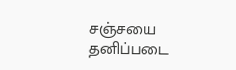சஞ்சயை தனிப்படை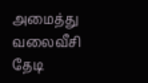அமைத்து வலைவீசி தேடி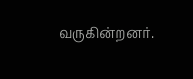வருகின்றனர்.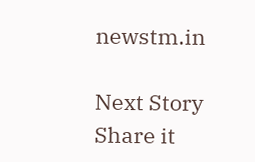newstm.in

Next Story
Share it